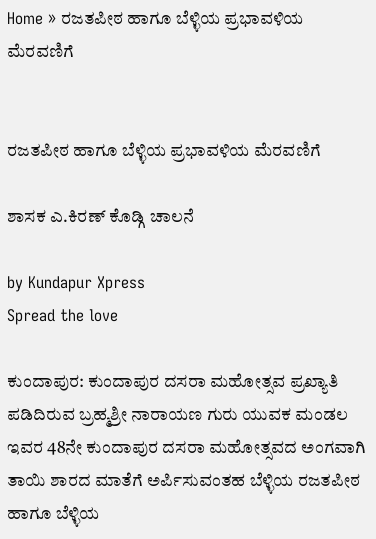Home » ರಜತಪೀಠ ಹಾಗೂ ಬೆಳ್ಳಿಯ ಪ್ರಭಾವಳಿಯ ಮೆರವಣಿಗೆ


ರಜತಪೀಠ ಹಾಗೂ ಬೆಳ್ಳಿಯ ಪ್ರಭಾವಳಿಯ ಮೆರವಣಿಗೆ

ಶಾಸಕ ಎ.ಕಿರಣ್ ಕೊಡ್ಗಿ ಚಾಲನೆ

by Kundapur Xpress
Spread the love

ಕುಂದಾಪುರ: ಕುಂದಾಪುರ ದಸರಾ ಮಹೋತ್ಸವ ಪ್ರಖ್ಯಾತಿ ಪಡಿದಿರುವ ಬ್ರಹ್ಮಶ್ರೀ ನಾರಾಯಣ ಗುರು ಯುವಕ ಮಂಡಲ ಇವರ 48ನೇ ಕುಂದಾಪುರ ದಸರಾ ಮಹೋತ್ಸವದ ಅಂಗವಾಗಿ ತಾಯಿ ಶಾರದ ಮಾತೆಗೆ ಅರ್ಪಿಸುವಂತಹ ಬೆಳ್ಳಿಯ ರಜತಪೀಠ ಹಾಗೂ ಬೆಳ್ಳಿಯ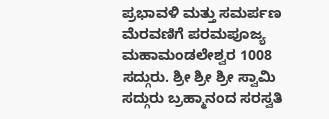ಪ್ರಭಾವಳಿ ಮತ್ತು ಸಮರ್ಪಣ ಮೆರವಣಿಗೆ ಪರಮಪೂಜ್ಯ ಮಹಾಮಂಡಲೇಶ್ವರ 1008 ಸದ್ಗುರು. ಶ್ರೀ ಶ್ರೀ ಶ್ರೀ ಸ್ವಾಮಿ ಸದ್ಗುರು ಬ್ರಹ್ಮಾನಂದ ಸರಸ್ವತಿ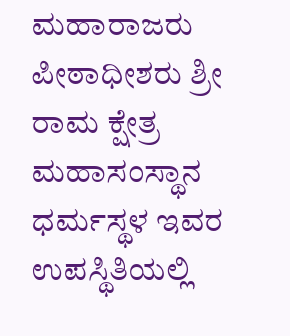ಮಹಾರಾಜರು ಪೀಠಾಧೀಶರು ಶ್ರೀ ರಾಮ ಕ್ಷೇತ್ರ ಮಹಾಸಂಸ್ಥಾನ ಧರ್ಮಸ್ಥಳ ಇವರ ಉಪಸ್ಥಿತಿಯಲ್ಲಿ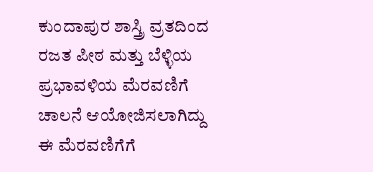ಕುಂದಾಪುರ ಶಾಸ್ತ್ರಿ ವ್ರತದಿಂದ ರಜತ ಪೀಠ ಮತ್ತು ಬೆಳ್ಳಿಯ ಪ್ರಭಾವಳಿಯ ಮೆರವಣಿಗೆ ಚಾಲನೆ ಆಯೋಜಿಸಲಾಗಿದ್ದು ಈ ಮೆರವಣಿಗೆಗೆ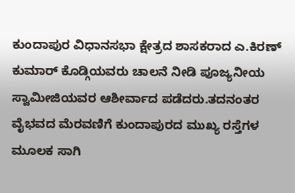ಕುಂದಾಪುರ ವಿಧಾನಸಭಾ ಕ್ಷೇತ್ರದ ಶಾಸಕರಾದ ಎ.ಕಿರಣ್ ಕುಮಾರ್ ಕೊಡ್ಗಿಯವರು ಚಾಲನೆ ನೀಡಿ ಪೂಜ್ಯನೀಯ ಸ್ವಾಮೀಜಿಯವರ ಆಶೀರ್ವಾದ ಪಡೆದರು.ತದನಂತರ ವೈಭವದ ಮೆರವಣಿಗೆ ಕುಂದಾಪುರದ ಮುಖ್ಯ ರಸ್ತೆಗಳ ಮೂಲಕ ಸಾಗಿ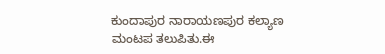ಕುಂದಾಪುರ ನಾರಾಯಣಪುರ ಕಲ್ಯಾಣ ಮಂಟಪ ತಲುಪಿತು.ಈ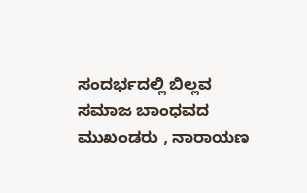ಸಂದರ್ಭದಲ್ಲಿ ಬಿಲ್ಲವ ಸಮಾಜ ಬಾಂಧವದ ಮುಖಂಡರು , ನಾರಾಯಣ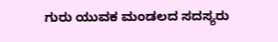ಗುರು ಯುವಕ ಮಂಡಲದ ಸದಸ್ಯರು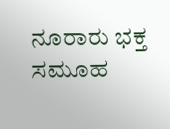ನೂರಾರು ಭಕ್ತ ಸಮೂಹ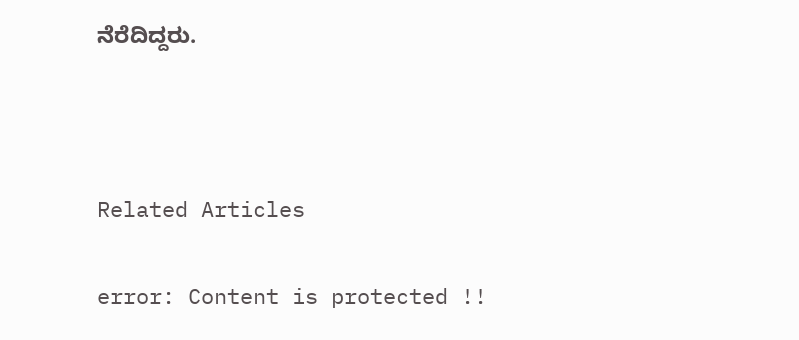ನೆರೆದಿದ್ದರು.



Related Articles

error: Content is protected !!